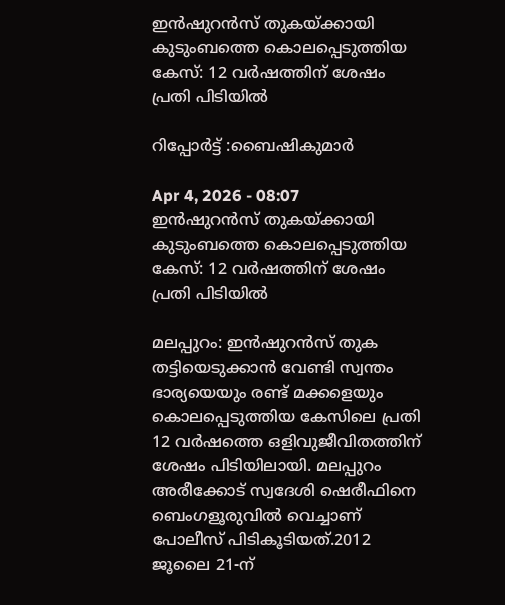ഇൻഷുറൻസ് തുകയ്ക്കായി കുടുംബത്തെ കൊലപ്പെടുത്തിയ കേസ്: 12 വർഷത്തിന് ശേഷം പ്രതി പിടിയിൽ

റിപ്പോർട്ട് :ബൈഷികുമാർ

Apr 4, 2026 - 08:07
ഇൻഷുറൻസ് തുകയ്ക്കായി കുടുംബത്തെ കൊലപ്പെടുത്തിയ കേസ്: 12 വർഷത്തിന് ശേഷം പ്രതി പിടിയിൽ

മലപ്പുറം: ഇൻഷുറൻസ് തുക തട്ടിയെടുക്കാൻ വേണ്ടി സ്വന്തം ഭാര്യയെയും രണ്ട് മക്കളെയും കൊലപ്പെടുത്തിയ കേസിലെ പ്രതി 12 വർഷത്തെ ഒളിവുജീവിതത്തിന് ശേഷം പിടിയിലായി. മലപ്പുറം അരീക്കോട് സ്വദേശി ഷെരീഫിനെ ബെംഗളൂരുവിൽ വെച്ചാണ് പോലീസ് പിടികൂടിയത്.2012 ജൂലൈ 21-ന്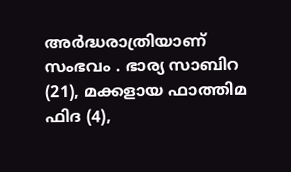അർദ്ധരാത്രിയാണ് സംഭവം . ഭാര്യ സാബിറ (21), മക്കളായ ഫാത്തിമ ഫിദ (4),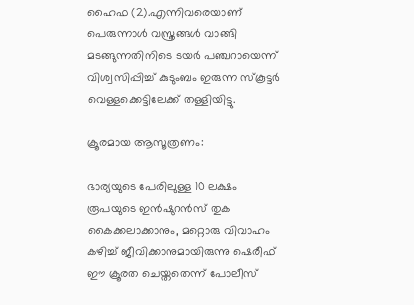ഹൈഫ (2).എന്നിവരെയാണ് പെരുന്നാൾ വസ്ത്രങ്ങൾ വാങ്ങി മടങ്ങുന്നതിനിടെ ടയർ പഞ്ചറായെന്ന് വിശ്വസിപ്പിച്ച് കുടുംബം ഇരുന്ന സ്കൂട്ടർ വെള്ളക്കെട്ടിലേക്ക് തള്ളിയിട്ടു.

ക്രൂരമായ ആസൂത്രണം:

ഭാര്യയുടെ പേരിലുള്ള 10 ലക്ഷം രൂപയുടെ ഇൻഷുറൻസ് തുക കൈക്കലാക്കാനും, മറ്റൊരു വിവാഹം കഴിച്ച് ജീവിക്കാനുമായിരുന്നു ഷെരീഫ് ഈ ക്രൂരത ചെയ്തതെന്ന് പോലീസ്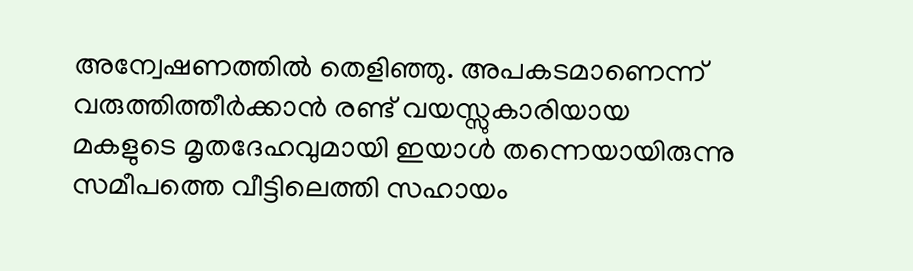അന്വേഷണത്തിൽ തെളിഞ്ഞു. അപകടമാണെന്ന് വരുത്തിത്തീർക്കാൻ രണ്ട് വയസ്സുകാരിയായ മകളുടെ മൃതദേഹവുമായി ഇയാൾ തന്നെയായിരുന്നു സമീപത്തെ വീട്ടിലെത്തി സഹായം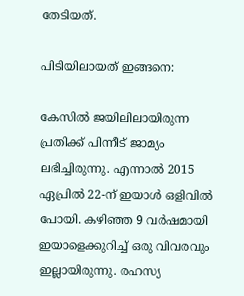തേടിയത്.

പിടിയിലായത് ഇങ്ങനെ:

കേസിൽ ജയിലിലായിരുന്ന പ്രതിക്ക് പിന്നീട് ജാമ്യം ലഭിച്ചിരുന്നു. എന്നാൽ 2015 ഏപ്രിൽ 22-ന് ഇയാൾ ഒളിവിൽ പോയി. കഴിഞ്ഞ 9 വർഷമായി ഇയാളെക്കുറിച്ച് ഒരു വിവരവും ഇല്ലായിരുന്നു. രഹസ്യ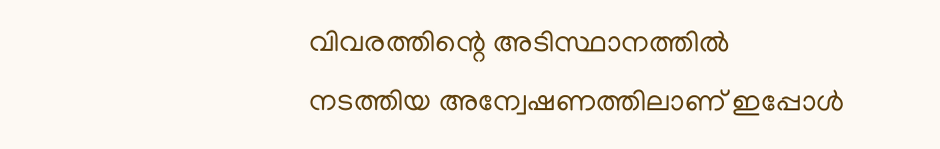വിവരത്തിന്റെ അടിസ്ഥാനത്തിൽ നടത്തിയ അന്വേഷണത്തിലാണ് ഇപ്പോൾ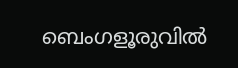ബെംഗളൂരുവിൽ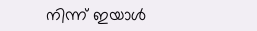നിന്ന് ഇയാൾ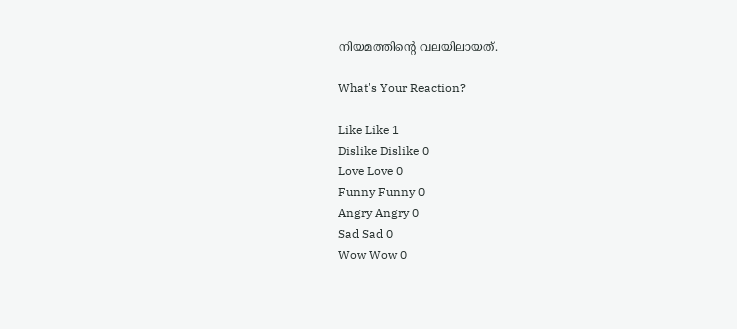നിയമത്തിന്റെ വലയിലായത്.

What's Your Reaction?

Like Like 1
Dislike Dislike 0
Love Love 0
Funny Funny 0
Angry Angry 0
Sad Sad 0
Wow Wow 0